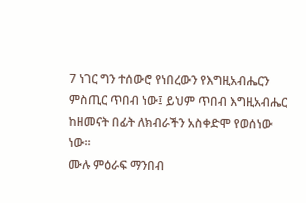7 ነገር ግን ተሰውሮ የነበረውን የእግዚአብሔርን ምስጢር ጥበብ ነው፤ ይህም ጥበብ እግዚአብሔር ከዘመናት በፊት ለክብራችን አስቀድሞ የወሰነው ነው።
ሙሉ ምዕራፍ ማንበብ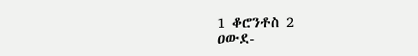1 ቆሮንቶስ 2
ዐውደ-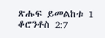ጽሑፍ ይመልከቱ 1 ቆሮንቶስ 2:7